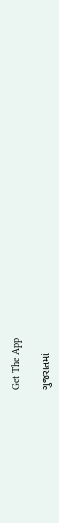Get The App

ગુજરાતમાં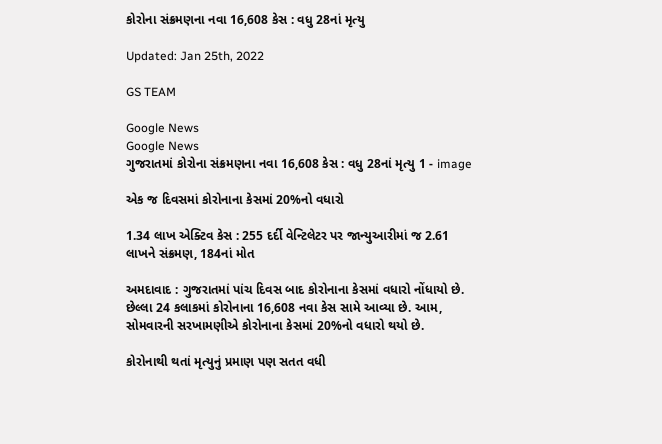કોરોના સંક્રમણના નવા 16,608 કેસ : વધુ 28નાં મૃત્યુ

Updated: Jan 25th, 2022

GS TEAM

Google News
Google News
ગુજરાતમાં કોરોના સંક્રમણના નવા 16,608 કેસ : વધુ 28નાં મૃત્યુ 1 - image

એક જ દિવસમાં કોરોનાના કેસમાં 20%નો વધારો

1.34 લાખ એક્ટિવ કેસ : 255 દર્દી વેન્ટિલેટર પર જાન્યુઆરીમાં જ 2.61 લાખને સંક્રમણ, 184નાં મોત

અમદાવાદ : ગુજરાતમાં પાંચ દિવસ બાદ કોરોનાના કેસમાં વધારો નોંધાયો છે. છેલ્લા 24 કલાકમાં કોરોનાના 16,608 નવા કેસ સામે આવ્યા છે. આમ, સોમવારની સરખામણીએ કોરોનાના કેસમાં 20%નો વધારો થયો છે.

કોરોનાથી થતાં મૃત્યુનું પ્રમાણ પણ સતત વધી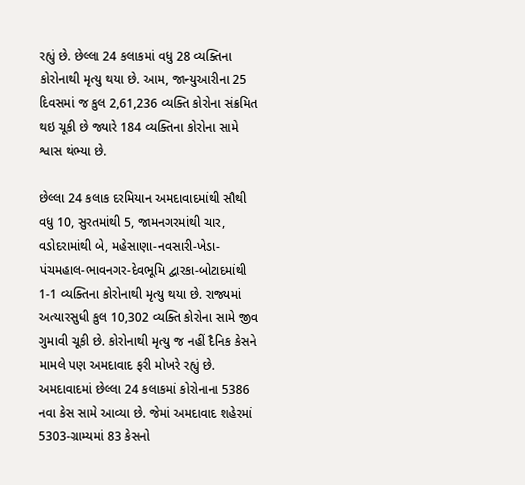રહ્યું છે. છેલ્લા 24 કલાકમાં વધુ 28 વ્યક્તિના કોરોનાથી મૃત્યુ થયા છે. આમ, જાન્યુઆરીના 25 દિવસમાં જ કુલ 2,61,236 વ્યક્તિ કોરોના સંક્રમિત થઇ ચૂકી છે જ્યારે 184 વ્યક્તિના કોરોના સામે શ્વાસ થંભ્યા છે.

છેલ્લા 24 કલાક દરમિયાન અમદાવાદમાંથી સૌથી વધુ 10, સુરતમાંથી 5, જામનગરમાંથી ચાર, વડોદરામાંથી બે, મહેસાણા-નવસારી-ખેડા-પંચમહાલ-ભાવનગર-દેવભૂમિ દ્વારકા-બોટાદમાંથી 1-1 વ્યક્તિના કોરોનાથી મૃત્યુ થયા છે. રાજ્યમાં અત્યારસુધી કુલ 10,302 વ્યક્તિ કોરોના સામે જીવ ગુમાવી ચૂકી છે. કોરોનાથી મૃત્યુ જ નહીં દૈનિક કેસને મામલે પણ અમદાવાદ ફરી મોખરે રહ્યું છે. અમદાવાદમાં છેલ્લા 24 કલાકમાં કોરોનાના 5386 નવા કેસ સામે આવ્યા છે. જેમાં અમદાવાદ શહેરમાં 5303-ગ્રામ્યમાં 83 કેસનો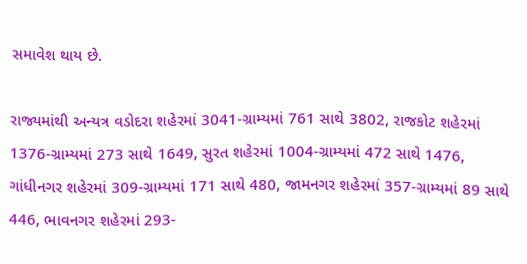સમાવેશ થાય છે.

રાજ્યમાંથી અન્યત્ર વડોદરા શહેરમાં 3041-ગ્રામ્યમાં 761 સાથે 3802, રાજકોટ શહેરમાં 1376-ગ્રામ્યમાં 273 સાથે 1649, સુરત શહેરમાં 1004-ગ્રામ્યમાં 472 સાથે 1476, ગાંધીનગર શહેરમાં 309-ગ્રામ્યમાં 171 સાથે 480, જામનગર શહેરમાં 357-ગ્રામ્યમાં 89 સાથે 446, ભાવનગર શહેરમાં 293-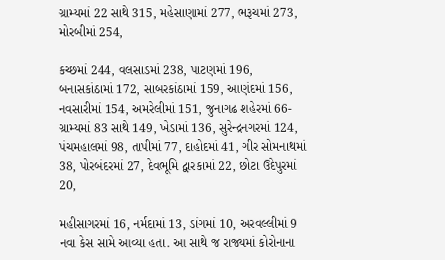ગ્રામ્યમાં 22 સાથે 315, મહેસાણામાં 277, ભરૂચમાં 273, મોરબીમાં 254,

કચ્છમાં 244, વલસાડમાં 238, પાટણમાં 196, બનાસકાંઠામાં 172, સાબરકાંઠામાં 159, આણંદમાં 156, નવસારીમાં 154, અમરેલીમાં 151, જુનાગઢ શહેરમાં 66-ગ્રામ્યમાં 83 સાથે 149, ખેડામાં 136, સુરેન્દ્રનગરમાં 124, પંચમહાલમાં 98, તાપીમાં 77, દાહોદમાં 41, ગીર સોમનાથમાં 38, પોરબંદરમાં 27, દેવભૂમિ દ્વારકામાં 22, છોટા ઉદેપુરમાં 20,

મહીસાગરમાં 16, નર્મદામાં 13, ડાંગમાં 10, અરવલ્લીમાં 9 નવા કેસ સામે આવ્યા હતા. આ સાથે જ રાજ્યમાં કોરોનાના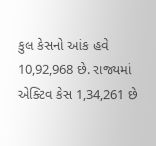કુલ કેસનો આંક હવે 10,92,968 છે. રાજ્યમાં એક્ટિવ કેસ 1,34,261 છે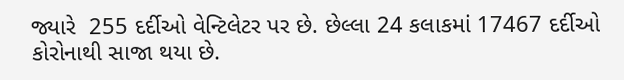જ્યારે  255 દર્દીઓ વેન્ટિલેટર પર છે. છેલ્લા 24 કલાકમાં 17467 દર્દીઓ કોરોનાથી સાજા થયા છે.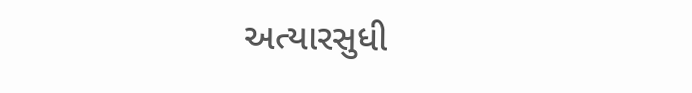અત્યારસુધી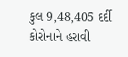કુલ 9,48,405 દર્દી કોરોનાને હરાવી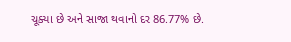ચૂક્યા છે અને સાજા થવાનો દર 86.77% છે.